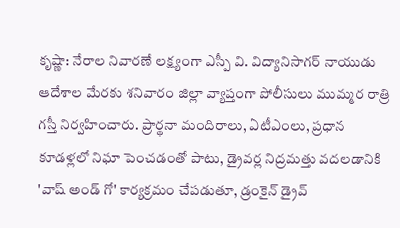కృష్ణా: నేరాల నివారణే లక్ష్యంగా ఎస్పీ వి. విద్యానిసాగర్ నాయుడు ఆదేశాల మేరకు శనివారం జిల్లా వ్యాప్తంగా పోలీసులు ముమ్మర రాత్రి గస్తీ నిర్వహించారు. ప్రార్థనా మందిరాలు, ఏటీఎంలు, ప్రధాన కూడళ్లలో నిఘా పెంచడంతో పాటు, డ్రైవర్ల నిద్రమత్తు వదలడానికి 'వాష్ అండ్ గో' కార్యక్రమం చేపడుతూ, డ్రంకైన్ డ్రైవ్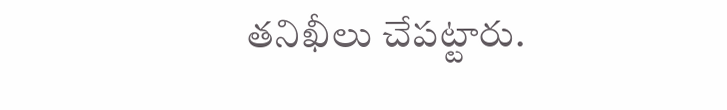తనిఖీలు చేపట్టారు.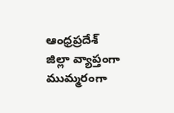ఆంధ్రప్రదేశ్
జిల్లా వ్యాప్తంగా ముమ్మరంగా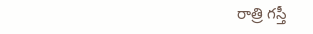రాత్రి గస్తీ